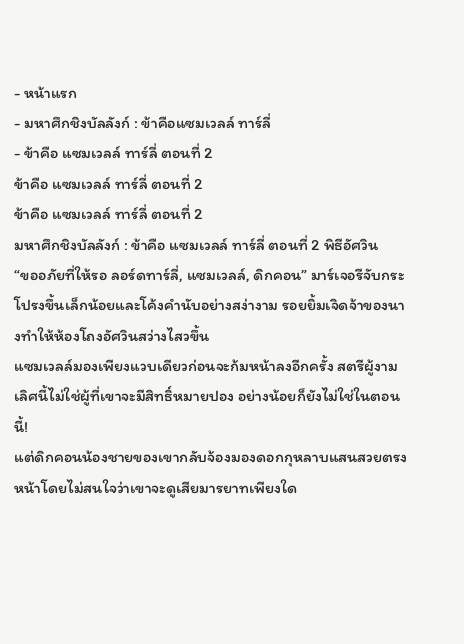- หน้าแรก
- มหาศึกชิงบัลลังก์ : ข้าคือแซมเวลล์ ทาร์ลี่
- ข้าคือ แซมเวลล์ ทาร์ลี่ ตอนที่ 2
ข้าคือ แซมเวลล์ ทาร์ลี่ ตอนที่ 2
ข้าคือ แซมเวลล์ ทาร์ลี่ ตอนที่ 2
มหาศึกชิงบัลลังก์ : ข้าคือ แซมเวลล์ ทาร์ลี่ ตอนที่ 2 พิธีอัศวิน
“ขออภัยที่ให้รอ ลอร์ดทาร์ลี่, แซมเวลล์, ดิกคอน” มาร์เจอรีจับกระโปรงขึ้นเล็กน้อยและโค้งคำนับอย่างสง่างาม รอยยิ้มเจิดจ้าของนางทำให้ห้องโถงอัศวินสว่างไสวขึ้น
แซมเวลล์มองเพียงแวบเดียวก่อนจะก้มหน้าลงอีกครั้ง สตรีผู้งามเลิศนี้ไม่ใช่ผู้ที่เขาจะมีสิทธิ์หมายปอง อย่างน้อยก็ยังไม่ใช่ในตอนนี้!
แต่ดิกคอนน้องชายของเขากลับจ้องมองดอกกุหลาบแสนสวยตรงหน้าโดยไม่สนใจว่าเขาจะดูเสียมารยาทเพียงใด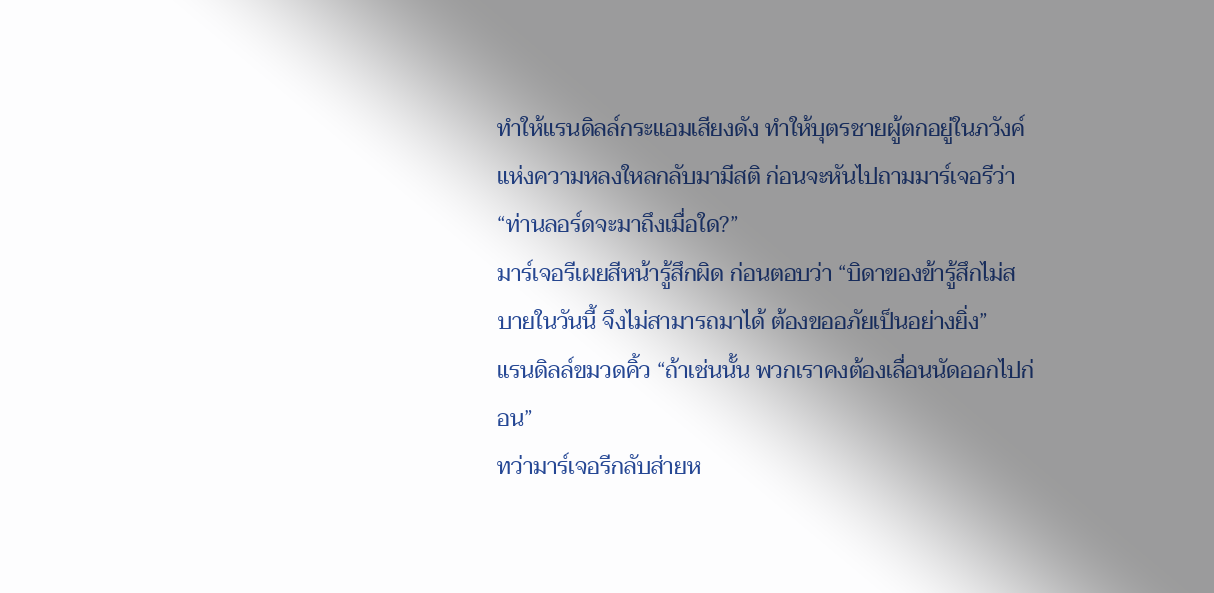ทำให้แรนดิลล์กระแอมเสียงดัง ทำให้บุตรชายผู้ตกอยู่ในภวังค์แห่งความหลงใหลกลับมามีสติ ก่อนจะหันไปถามมาร์เจอรีว่า “ท่านลอร์ดจะมาถึงเมื่อใด?”
มาร์เจอรีเผยสีหน้ารู้สึกผิด ก่อนตอบว่า “บิดาของข้ารู้สึกไม่สบายในวันนี้ จึงไม่สามารถมาได้ ต้องขออภัยเป็นอย่างยิ่ง”
แรนดิลล์ขมวดคิ้ว “ถ้าเช่นนั้น พวกเราคงต้องเลื่อนนัดออกไปก่อน”
ทว่ามาร์เจอรีกลับส่ายห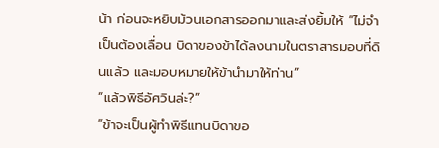น้า ก่อนจะหยิบม้วนเอกสารออกมาและส่งยิ้มให้ “ไม่จำเป็นต้องเลื่อน บิดาของข้าได้ลงนามในตราสารมอบที่ดินแล้ว และมอบหมายให้ข้านำมาให้ท่าน”
“แล้วพิธีอัศวินล่ะ?”
“ข้าจะเป็นผู้ทำพิธีแทนบิดาขอ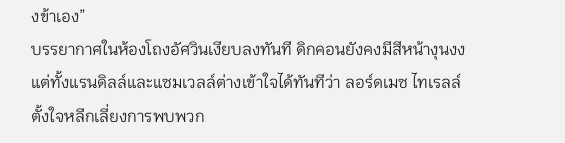งข้าเอง”
บรรยากาศในห้องโถงอัศวินเงียบลงทันที ดิกคอนยังคงมีสีหน้างุนงง แต่ทั้งแรนดิลล์และแซมเวลล์ต่างเข้าใจได้ทันทีว่า ลอร์ดเมซ ไทเรลล์ ตั้งใจหลีกเลี่ยงการพบพวก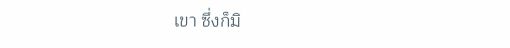เขา ซึ่งก็มิ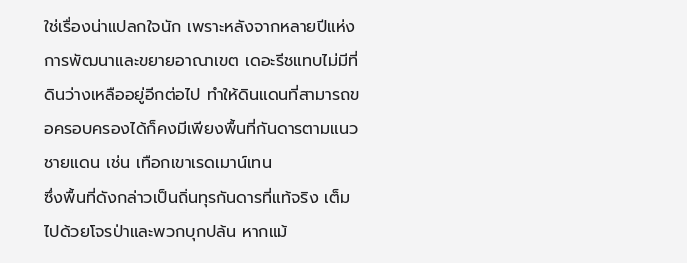ใช่เรื่องน่าแปลกใจนัก เพราะหลังจากหลายปีแห่งการพัฒนาและขยายอาณาเขต เดอะรีชแทบไม่มีที่ดินว่างเหลืออยู่อีกต่อไป ทำให้ดินแดนที่สามารถขอครอบครองได้ก็คงมีเพียงพื้นที่กันดารตามแนวชายแดน เช่น เทือกเขาเรดเมาน์เทน
ซึ่งพื้นที่ดังกล่าวเป็นถิ่นทุรกันดารที่แท้จริง เต็มไปด้วยโจรป่าและพวกบุกปล้น หากแม้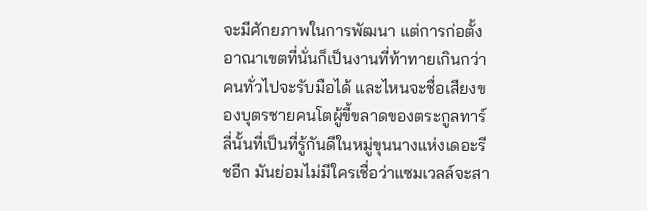จะมีศักยภาพในการพัฒนา แต่การก่อตั้งอาณาเขตที่นั่นก็เป็นงานที่ท้าทายเกินกว่าคนทั่วไปจะรับมือได้ และไหนจะชื่อเสียงของบุตรชายคนโตผู้ขี้ขลาดของตระกูลทาร์ลี่นั้นที่เป็นที่รู้กันดีในหมู่ขุนนางแห่งเดอะรีชอีก มันย่อมไม่มีใครเชื่อว่าแซมเวลล์จะสา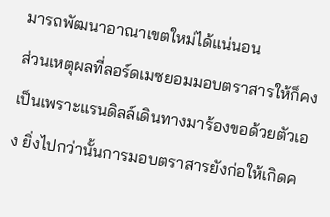มารถพัฒนาอาณาเขตใหม่ได้แน่นอน
ส่วนเหตุผลที่ลอร์ดเมซยอมมอบตราสารให้ก็คงเป็นเพราะแรนดิลล์เดินทางมาร้องขอด้วยตัวเอง ยิ่งไปกว่านั้นการมอบตราสารยังก่อให้เกิดค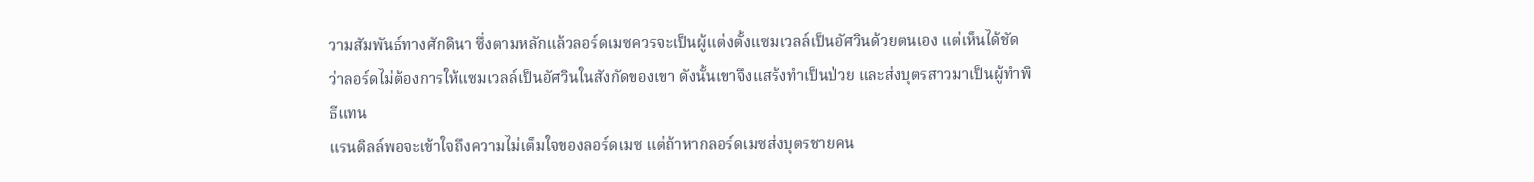วามสัมพันธ์ทางศักดินา ซึ่งตามหลักแล้วลอร์ดเมซควรจะเป็นผู้แต่งตั้งแซมเวลล์เป็นอัศวินด้วยตนเอง แต่เห็นได้ชัดว่าลอร์ดไม่ต้องการให้แซมเวลล์เป็นอัศวินในสังกัดของเขา ดังนั้นเขาจึงแสร้งทำเป็นป่วย และส่งบุตรสาวมาเป็นผู้ทำพิธีแทน
แรนดิลล์พอจะเข้าใจถึงความไม่เต็มใจของลอร์ดเมซ แต่ถ้าหากลอร์ดเมซส่งบุตรชายคน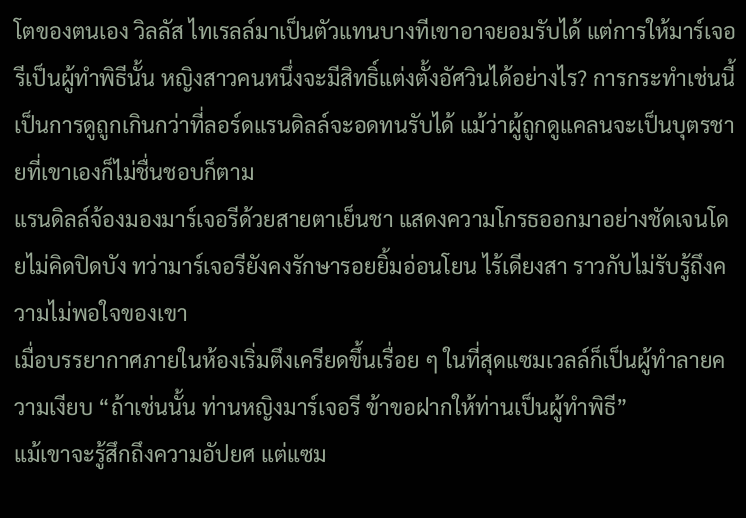โตของตนเอง วิลลัส ไทเรลล์มาเป็นตัวแทนบางทีเขาอาจยอมรับได้ แต่การให้มาร์เจอรีเป็นผู้ทำพิธีนั้น หญิงสาวคนหนึ่งจะมีสิทธิ์แต่งตั้งอัศวินได้อย่างไร? การกระทำเช่นนี้เป็นการดูถูกเกินกว่าที่ลอร์ดแรนดิลล์จะอดทนรับได้ แม้ว่าผู้ถูกดูแคลนจะเป็นบุตรชายที่เขาเองก็ไม่ชื่นชอบก็ตาม
แรนดิลล์จ้องมองมาร์เจอรีด้วยสายตาเย็นชา แสดงความโกรธออกมาอย่างชัดเจนโดยไม่คิดปิดบัง ทว่ามาร์เจอรียังคงรักษารอยยิ้มอ่อนโยน ไร้เดียงสา ราวกับไม่รับรู้ถึงความไม่พอใจของเขา
เมื่อบรรยากาศภายในห้องเริ่มตึงเครียดขึ้นเรื่อย ๆ ในที่สุดแซมเวลล์ก็เป็นผู้ทำลายความเงียบ “ถ้าเช่นนั้น ท่านหญิงมาร์เจอรี ข้าขอฝากให้ท่านเป็นผู้ทำพิธี”
แม้เขาจะรู้สึกถึงความอัปยศ แต่แซม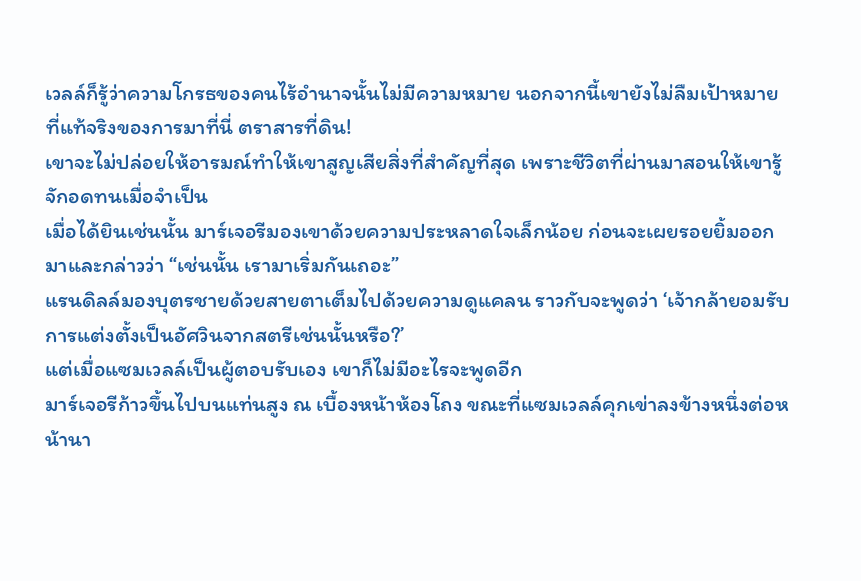เวลล์ก็รู้ว่าความโกรธของคนไร้อำนาจนั้นไม่มีความหมาย นอกจากนี้เขายังไม่ลืมเป้าหมายที่แท้จริงของการมาที่นี่ ตราสารที่ดิน!
เขาจะไม่ปล่อยให้อารมณ์ทำให้เขาสูญเสียสิ่งที่สำคัญที่สุด เพราะชีวิตที่ผ่านมาสอนให้เขารู้จักอดทนเมื่อจำเป็น
เมื่อได้ยินเช่นนั้น มาร์เจอรีมองเขาด้วยความประหลาดใจเล็กน้อย ก่อนจะเผยรอยยิ้มออกมาและกล่าวว่า “เช่นนั้น เรามาเริ่มกันเถอะ”
แรนดิลล์มองบุตรชายด้วยสายตาเต็มไปด้วยความดูแคลน ราวกับจะพูดว่า ‘เจ้ากล้ายอมรับการแต่งตั้งเป็นอัศวินจากสตรีเช่นนั้นหรือ?’
แต่เมื่อแซมเวลล์เป็นผู้ตอบรับเอง เขาก็ไม่มีอะไรจะพูดอีก
มาร์เจอรีก้าวขึ้นไปบนแท่นสูง ณ เบื้องหน้าห้องโถง ขณะที่แซมเวลล์คุกเข่าลงข้างหนึ่งต่อหน้านา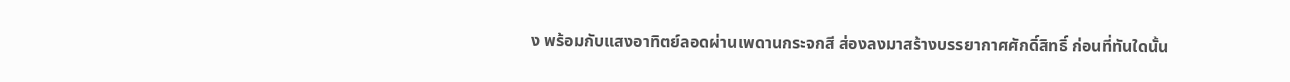ง พร้อมกับแสงอาทิตย์ลอดผ่านเพดานกระจกสี ส่องลงมาสร้างบรรยากาศศักดิ์สิทธิ์ ก่อนที่ทันใดนั้น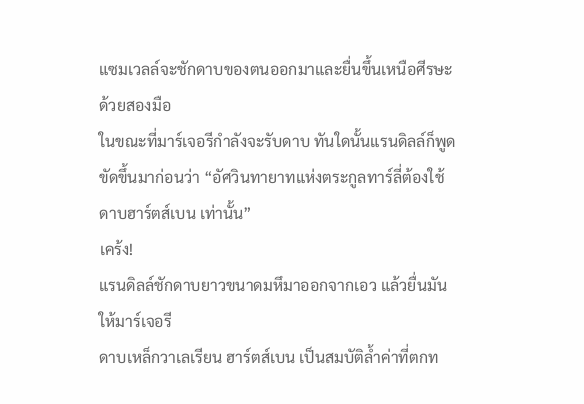แซมเวลล์จะชักดาบของตนออกมาและยื่นขึ้นเหนือศีรษะด้วยสองมือ
ในขณะที่มาร์เจอรีกำลังจะรับดาบ ทันใดนั้นแรนดิลล์ก็พูดขัดขึ้นมาก่อนว่า “อัศวินทายาทแห่งตระกูลทาร์ลี่ต้องใช้ ดาบฮาร์ตส์เบน เท่านั้น”
เคร้ง!
แรนดิลล์ชักดาบยาวขนาดมหึมาออกจากเอว แล้วยื่นมันให้มาร์เจอรี
ดาบเหล็กวาเลเรียน ฮาร์ตส์เบน เป็นสมบัติล้ำค่าที่ตกท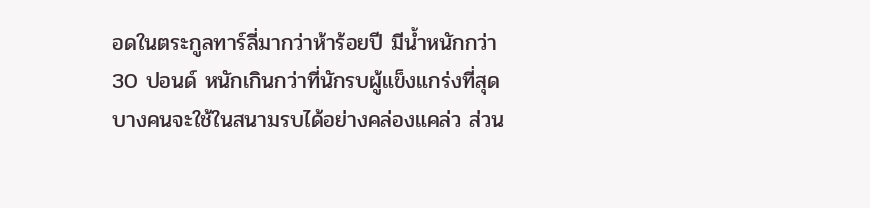อดในตระกูลทาร์ลี่มากว่าห้าร้อยปี มีน้ำหนักกว่า 30 ปอนด์ หนักเกินกว่าที่นักรบผู้แข็งแกร่งที่สุดบางคนจะใช้ในสนามรบได้อย่างคล่องแคล่ว ส่วน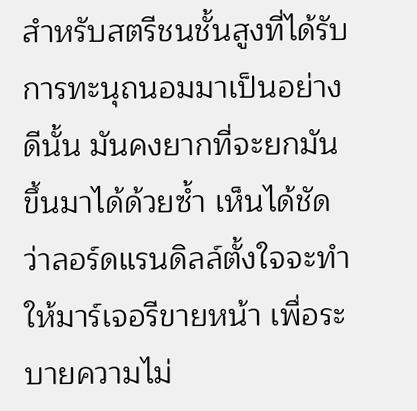สำหรับสตรีชนชั้นสูงที่ได้รับการทะนุถนอมมาเป็นอย่างดีนั้น มันคงยากที่จะยกมันขึ้นมาได้ด้วยซ้ำ เห็นได้ชัดว่าลอร์ดแรนดิลล์ตั้งใจจะทำให้มาร์เจอรีขายหน้า เพื่อระบายความไม่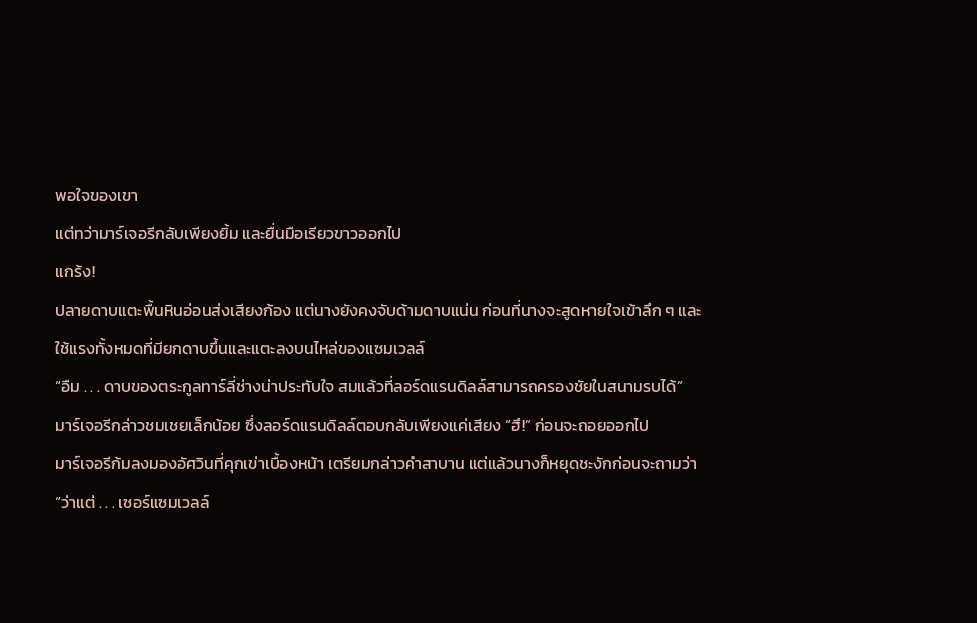พอใจของเขา
แต่ทว่ามาร์เจอรีกลับเพียงยิ้ม และยื่นมือเรียวขาวออกไป
แกร้ง!
ปลายดาบแตะพื้นหินอ่อนส่งเสียงก้อง แต่นางยังคงจับด้ามดาบแน่น ก่อนที่นางจะสูดหายใจเข้าลึก ๆ และใช้แรงทั้งหมดที่มียกดาบขึ้นและแตะลงบนไหล่ของแซมเวลล์
“อืม . . . ดาบของตระกูลทาร์ลี่ช่างน่าประทับใจ สมแล้วที่ลอร์ดแรนดิลล์สามารถครองชัยในสนามรบได้”
มาร์เจอรีกล่าวชมเชยเล็กน้อย ซึ่งลอร์ดแรนดิลล์ตอบกลับเพียงแค่เสียง “ฮึ!” ก่อนจะถอยออกไป
มาร์เจอรีก้มลงมองอัศวินที่คุกเข่าเบื้องหน้า เตรียมกล่าวคำสาบาน แต่แล้วนางก็หยุดชะงักก่อนจะถามว่า “ว่าแต่ . . . เซอร์แซมเวลล์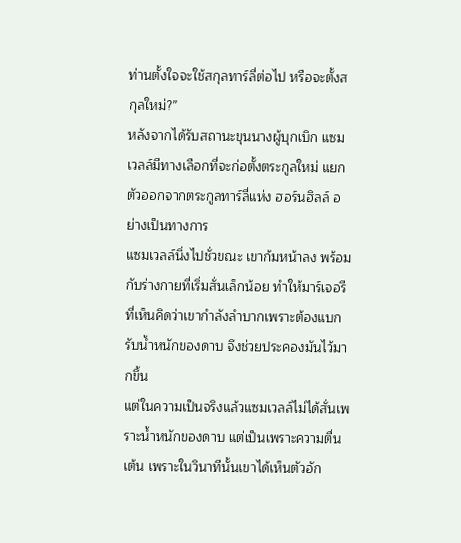ท่านตั้งใจจะใช้สกุลทาร์ลี่ต่อไป หรือจะตั้งสกุลใหม่?”
หลังจากได้รับสถานะขุนนางผู้บุกเบิก แซมเวลล์มีทางเลือกที่จะก่อตั้งตระกูลใหม่ แยกตัวออกจากตระกูลทาร์ลี่แห่ง ฮอร์นฮิลล์ อย่างเป็นทางการ
แซมเวลล์นิ่งไปชั่วขณะ เขาก้มหน้าลง พร้อมกับร่างกายที่เริ่มสั่นเล็กน้อย ทำให้มาร์เจอรีที่เห็นคิดว่าเขากำลังลำบากเพราะต้องแบกรับน้ำหนักของดาบ จึงช่วยประคองมันไว้มากขึ้น
แต่ในความเป็นจริงแล้วแซมเวลล์ไม่ได้สั่นเพราะน้ำหนักของดาบ แต่เป็นเพราะความตื่นเต้น เพราะในวินาทีนั้นเขาได้เห็นตัวอัก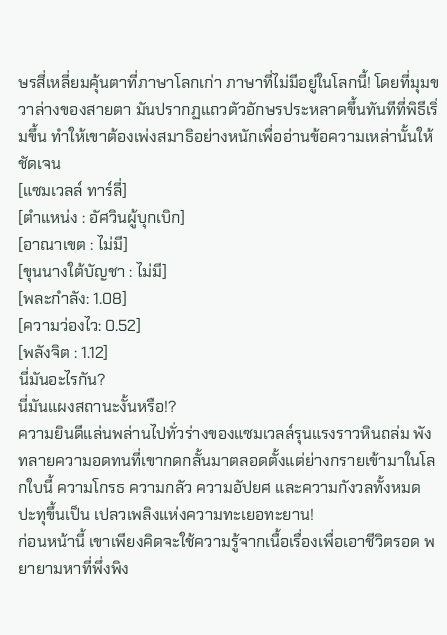ษรสี่เหลี่ยมคุ้นตาที่ภาษาโลกเก่า ภาษาที่ไม่มีอยู่ในโลกนี้! โดยที่มุมขวาล่างของสายตา มันปรากฏแถวตัวอักษรประหลาดขึ้นทันทีที่พิธีเริ่มขึ้น ทำให้เขาต้องเพ่งสมาธิอย่างหนักเพื่ออ่านข้อความเหล่านั้นให้ชัดเจน
[แซมเวลล์ ทาร์ลี่]
[ตำแหน่ง : อัศวินผู้บุกเบิก]
[อาณาเขต : ไม่มี]
[ขุนนางใต้บัญชา : ไม่มี]
[พละกำลัง: 1.08]
[ความว่องไว: 0.52]
[พลังจิต : 1.12]
นี่มันอะไรกัน?
นี่มันแผงสถานะงั้นหรือ!?
ความยินดีแล่นพล่านไปทั่วร่างของแซมเวลล์รุนแรงราวหินถล่ม พังทลายความอดทนที่เขากดกลั้นมาตลอดตั้งแต่ย่างกรายเข้ามาในโลกใบนี้ ความโกรธ ความกลัว ความอัปยศ และความกังวลทั้งหมด ปะทุขึ้นเป็น เปลวเพลิงแห่งความทะเยอทะยาน!
ก่อนหน้านี้ เขาเพียงคิดจะใช้ความรู้จากเนื้อเรื่องเพื่อเอาชีวิตรอด พยายามหาที่พึ่งพิง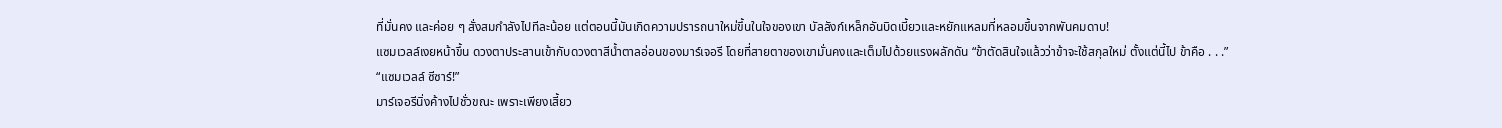ที่มั่นคง และค่อย ๆ สั่งสมกำลังไปทีละน้อย แต่ตอนนี้มันเกิดความปรารถนาใหม่ขึ้นในใจของเขา บัลลังก์เหล็กอันบิดเบี้ยวและหยักแหลมที่หลอมขึ้นจากพันคมดาบ!
แซมเวลล์เงยหน้าขึ้น ดวงตาประสานเข้ากับดวงตาสีน้ำตาลอ่อนของมาร์เจอรี โดยที่สายตาของเขามั่นคงและเต็มไปด้วยแรงผลักดัน “ข้าตัดสินใจแล้วว่าข้าจะใช้สกุลใหม่ ตั้งแต่นี้ไป ข้าคือ . . .”
“แซมเวลล์ ซีซาร์!”
มาร์เจอรีนิ่งค้างไปชั่วขณะ เพราะเพียงเสี้ยว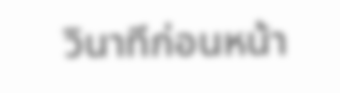วินาทีก่อนหน้า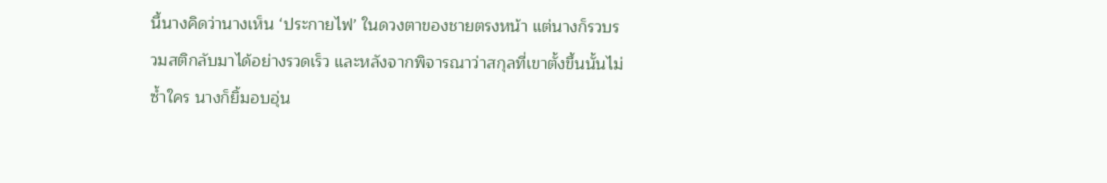นี้นางคิดว่านางเห็น ‘ประกายไฟ’ ในดวงตาของชายตรงหน้า แต่นางก็รวบรวมสติกลับมาได้อย่างรวดเร็ว และหลังจากพิจารณาว่าสกุลที่เขาตั้งขึ้นนั้นไม่ซ้ำใคร นางก็ยิ้มอบอุ่น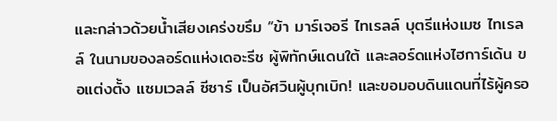และกล่าวด้วยน้ำเสียงเคร่งขรึม “ข้า มาร์เจอรี ไทเรลล์ บุตรีแห่งเมซ ไทเรลล์ ในนามของลอร์ดแห่งเดอะรีช ผู้พิทักษ์แดนใต้ และลอร์ดแห่งไฮการ์เด้น ขอแต่งตั้ง แซมเวลล์ ซีซาร์ เป็นอัศวินผู้บุกเบิก! และขอมอบดินแดนที่ไร้ผู้ครอ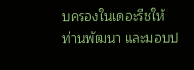บครองในเดอะรีชให้ท่านพัฒนา และมอบป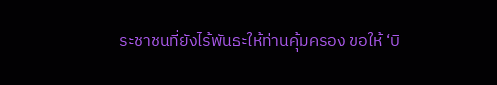ระชาชนที่ยังไร้พันธะให้ท่านคุ้มครอง ขอให้ ‘บิ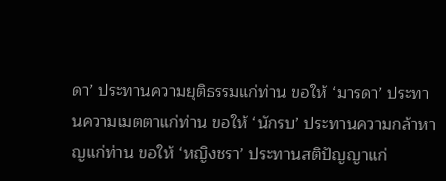ดา’ ประทานความยุติธรรมแก่ท่าน ขอให้ ‘มารดา’ ประทานความเมตตาแก่ท่าน ขอให้ ‘นักรบ’ ประทานความกล้าหาญแก่ท่าน ขอให้ ‘หญิงชรา’ ประทานสติปัญญาแก่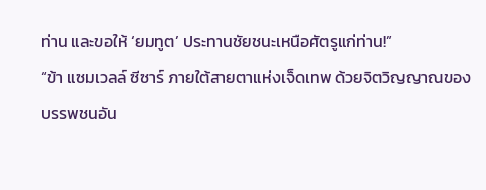ท่าน และขอให้ ‘ยมทูต’ ประทานชัยชนะเหนือศัตรูแก่ท่าน!”
“ข้า แซมเวลล์ ซีซาร์ ภายใต้สายตาแห่งเจ็ดเทพ ด้วยจิตวิญญาณของบรรพชนอัน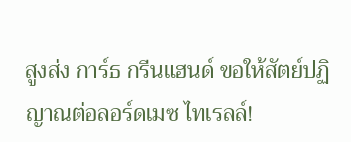สูงส่ง การ์ธ กรีนแฮนด์ ขอให้สัตย์ปฏิญาณต่อลอร์ดเมซ ไทเรลล์!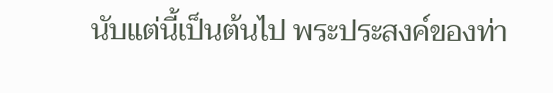นับแต่นี้เป็นต้นไป พระประสงค์ของท่า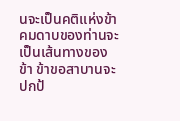นจะเป็นคติแห่งข้า คมดาบของท่านจะเป็นเส้นทางของข้า ข้าขอสาบานจะปกป้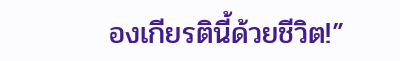องเกียรตินี้ด้วยชีวิต!”